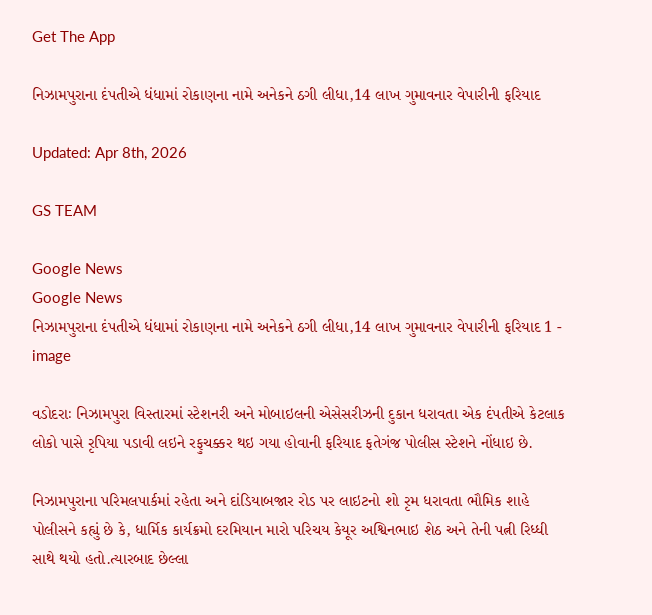Get The App

નિઝામપુરાના દંપતીએ ધંધામાં રોકાણના નામે અનેકને ઠગી લીધા,14 લાખ ગુમાવનાર વેપારીની ફરિયાદ

Updated: Apr 8th, 2026

GS TEAM

Google News
Google News
નિઝામપુરાના દંપતીએ ધંધામાં રોકાણના નામે અનેકને ઠગી લીધા,14 લાખ ગુમાવનાર વેપારીની ફરિયાદ 1 - image

વડોદરાઃ નિઝામપુરા વિસ્તારમાં સ્ટેશનરી અને મોબાઇલની એસેસરીઝની દુકાન ધરાવતા એક દંપતીએ કેટલાક લોકો પાસે રૃપિયા પડાવી લઇને રફુચક્કર થઇ ગયા હોવાની ફરિયાદ ફતેગંજ પોલીસ સ્ટેશને નોંધાઇ છે.

નિઝામપુરાના પરિમલપાર્કમાં રહેતા અને દાંડિયાબજાર રોડ પર લાઇટનો શો રૃમ ધરાવતા ભૌમિક શાહે પોલીસને કહ્યું છે કે, ધાર્મિક કાર્યક્રમો દરમિયાન મારો પરિચય કેયૂર અશ્વિનભાઇ શેઠ અને તેની પત્ની રિધ્ધી સાથે થયો હતો.ત્યારબાદ છેલ્લા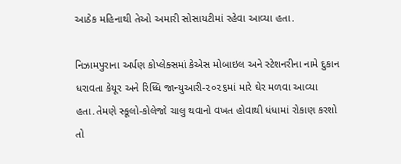આઠેક મહિનાથી તેઓ અમારી સોસાયટીમાં રહેવા આવ્યા હતા.

નિઝામપુરાના અર્પણ કોપ્લેક્સમાં કેએસ મોબાઇલ અને સ્ટેશનરીના નામે દુકાન ધરાવતા કેયૂર અને રિધ્ધિ જાન્યુઆરી-૨૦૨૬માં મારે ઘેર મળવા આવ્યા હતા.તેમણે સ્કૂલો-કોલેજો ચાલુ થવાનો વખત હોવાથી ધંધામાં રોકાણ કરશો તો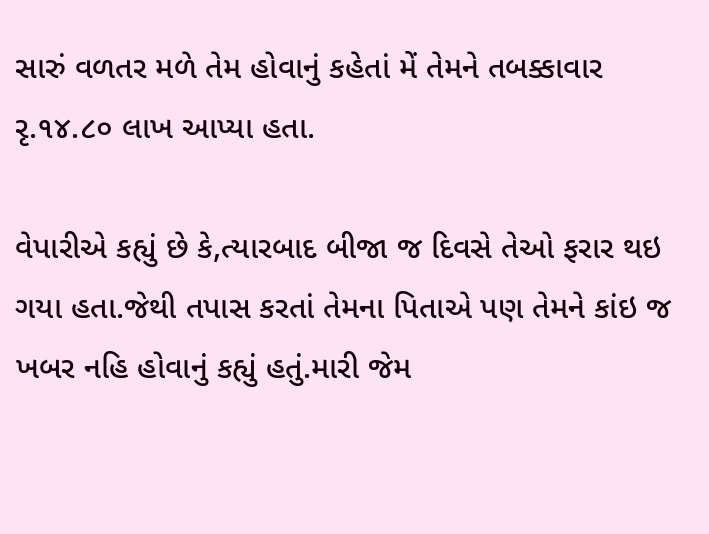સારું વળતર મળે તેમ હોવાનું કહેતાં મેં તેમને તબક્કાવાર રૃ.૧૪.૮૦ લાખ આપ્યા હતા.

વેપારીએ કહ્યું છે કે,ત્યારબાદ બીજા જ દિવસે તેઓ ફરાર થઇ ગયા હતા.જેથી તપાસ કરતાં તેમના પિતાએ પણ તેમને કાંઇ જ ખબર નહિ હોવાનું કહ્યું હતું.મારી જેમ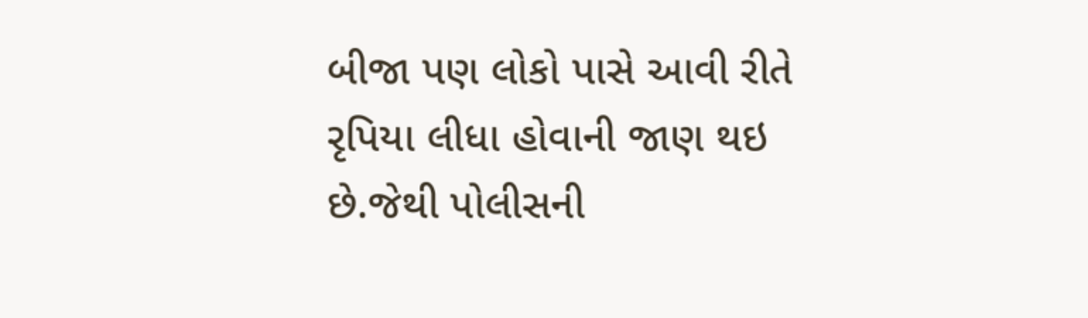બીજા પણ લોકો પાસે આવી રીતે રૃપિયા લીધા હોવાની જાણ થઇ છે.જેથી પોલીસની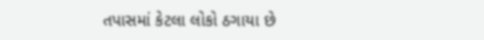તપાસમાં કેટલા લોકો ઠગાયા છે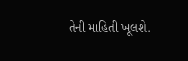તેની માહિતી ખૂલશે.